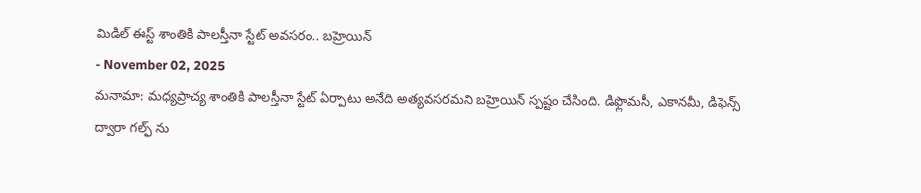మిడిల్ ఈస్ట్ శాంతికి పాలస్తీనా స్టేట్ అవసరం.. బహ్రెయిన్
- November 02, 2025
మనామా: మధ్యప్రాచ్య శాంతికి పాలస్తీనా స్టేట్ ఏర్పాటు అనేది అత్యవసరమని బహ్రెయిన్ స్పష్టం చేసింది. డిఫ్లొమసీ, ఎకానమీ, డిఫెన్స్ ద్వారా గల్ఫ్ ను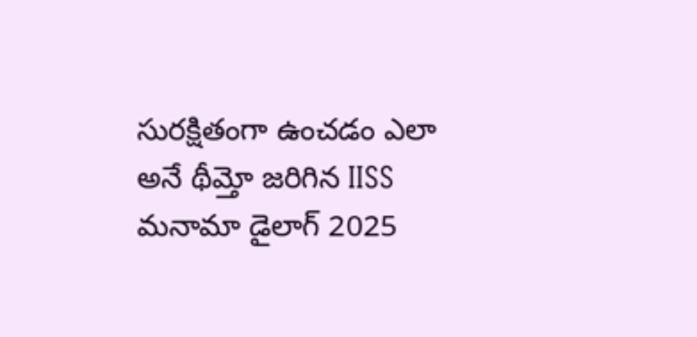సురక్షితంగా ఉంచడం ఎలా అనే థీమ్తో జరిగిన IISS మనామా డైలాగ్ 2025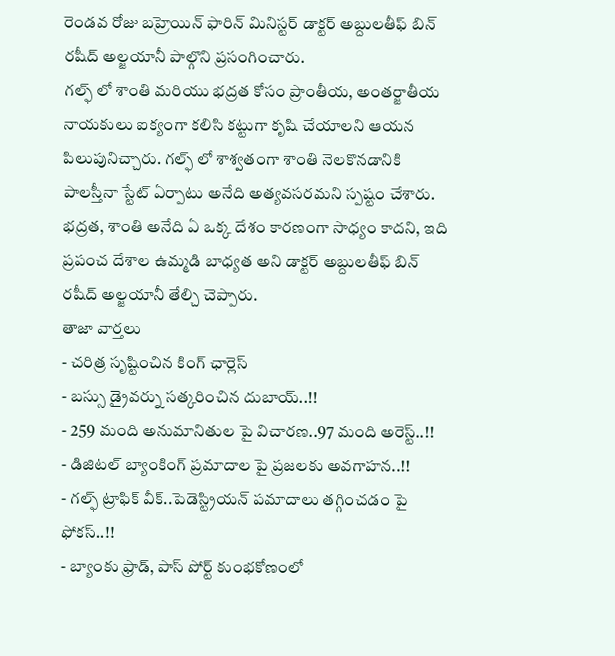రెండవ రోజు బహ్రెయిన్ ఫారిన్ మినిస్టర్ డాక్టర్ అబ్దులతీఫ్ బిన్ రషీద్ అల్జయానీ పాల్గొని ప్రసంగించారు.
గల్ఫ్ లో శాంతి మరియు భద్రత కోసం ప్రాంతీయ, అంతర్జాతీయ నాయకులు ఐక్యంగా కలిసి కట్టుగా కృషి చేయాలని ఆయన పిలుపునిచ్చారు. గల్ఫ్ లో శాశ్వతంగా శాంతి నెలకొనడానికి పాలస్తీనా స్టేట్ ఏర్పాటు అనేది అత్యవసరమని స్పష్టం చేశారు. భద్రత, శాంతి అనేది ఏ ఒక్క దేశం కారణంగా సాధ్యం కాదని, ఇది ప్రపంచ దేశాల ఉమ్మడి బాధ్యత అని డాక్టర్ అబ్దులతీఫ్ బిన్ రషీద్ అల్జయానీ తేల్చి చెప్పారు.
తాజా వార్తలు
- చరిత్ర సృష్టించిన కింగ్ ఛార్లెస్
- బస్సు డ్రైవర్ను సత్కరించిన దుబాయ్..!!
- 259 మంది అనుమానితుల పై విచారణ..97 మంది అరెస్ట్..!!
- డిజిటల్ బ్యాంకింగ్ ప్రమాదాల పై ప్రజలకు అవగాహన..!!
- గల్ఫ్ ట్రాఫిక్ వీక్..పెడెస్ట్రియన్ పమాదాలు తగ్గించడం పై ఫోకస్..!!
- బ్యాంకు ఫ్రాడ్, పాస్ పోర్ట్ కుంభకోణంలో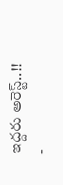ఇద్దరు అరెస్ట్..!!
-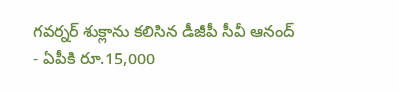గవర్నర్ శుక్లాను కలిసిన డీజీపీ సీవీ ఆనంద్
- ఏపీకి రూ.15,000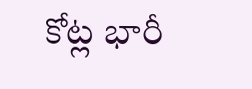కోట్ల భారీ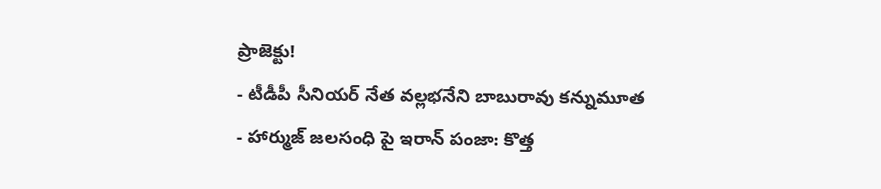ప్రాజెక్టు!
- టీడీపీ సీనియర్ నేత వల్లభనేని బాబురావు కన్నుమూత
- హార్ముజ్ జలసంధి పై ఇరాన్ పంజా: కొత్త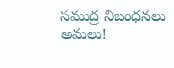సముద్ర నిబంధనలు అమలు!